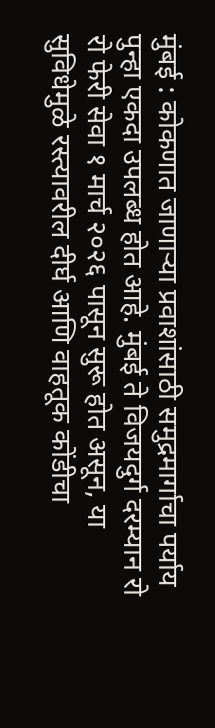मुंबई : कोकणात जाणाऱ्या प्रवाशांसाठी समुद्रमार्गाचा पर्याय पुन्हा एकदा उपलब्ध होत आहे. मुंबई ते विजयदुर्ग दरम्यान रो रो फेरी सेवा १ मार्च २०२६ पासून सुरू होत असून, या सुविधेमुळे रस्त्यावरील दीर्घ आणि वाहतूक कोंडीचा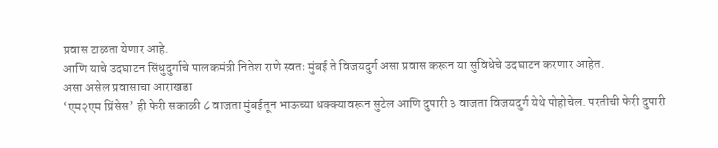प्रवास टाळता येणार आहे.
आणि याचे उदघाटन सिंधुदुर्गाचे पालकमंत्री नितेश राणे स्वतः मुंबई ते विजयदुर्ग असा प्रवास करून या सुविधेचे उदघाटन करणार आहेत.
असा असेल प्रवासाचा आराखडा
‘एम२एम प्रिंसेस’ ही फेरी सकाळी ८ वाजता मुंबईतून भाऊच्या धक्क्यावरून सुटेल आणि दुपारी ३ वाजता विजयदुर्ग येथे पोहोचेल. परतीची फेरी दुपारी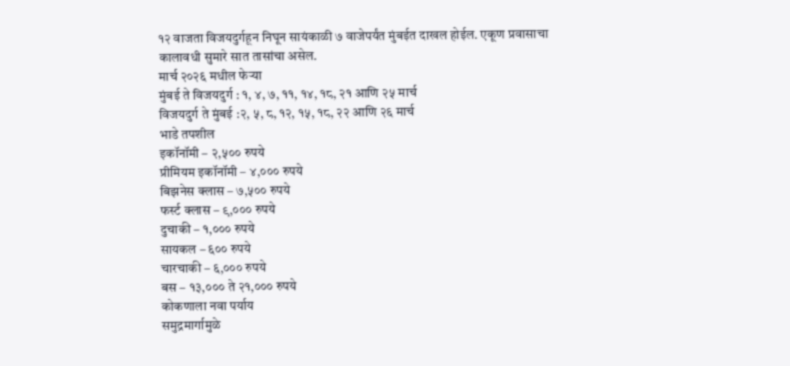१२ वाजता विजयदुर्गहून निघून सायंकाळी ७ वाजेपर्यंत मुंबईत दाखल होईल. एकूण प्रवासाचा कालावधी सुमारे सात तासांचा असेल.
मार्च २०२६ मधील फेऱ्या
मुंबई ते विजयदुर्ग : १, ४, ७, ११, १४, १८, २१ आणि २५ मार्च
विजयदुर्ग ते मुंबई :२, ५, ८, १२, १५, १८, २२ आणि २६ मार्च
भाडे तपशील
इकॉनॉमी – २,५०० रुपये
प्रीमियम इकॉनॉमी – ४,००० रुपये
बिझनेस क्लास – ७,५०० रुपये
फर्स्ट क्लास – ९,००० रुपये
दुचाकी – १,००० रुपये
सायकल – ६०० रुपये
चारचाकी – ६,००० रुपये
बस – १३,००० ते २१,००० रुपये
कोकणाला नवा पर्याय
समुद्रमार्गामुळे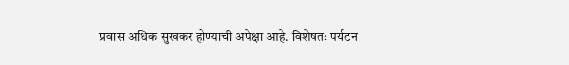प्रवास अधिक सुखकर होण्याची अपेक्षा आहे. विशेषतः पर्यटन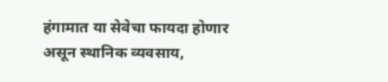हंगामात या सेवेचा फायदा होणार असून स्थानिक व्यवसाय,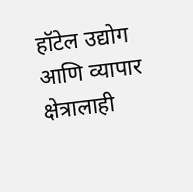हॉटेल उद्योग आणि व्यापार क्षेत्रालाही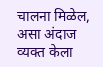चालना मिळेल, असा अंदाज व्यक्त केला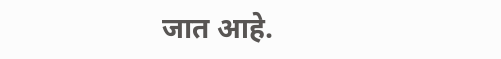जात आहे.